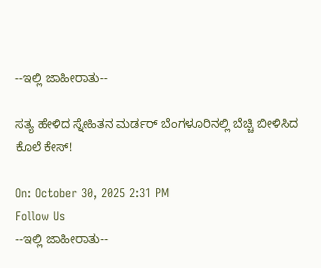--ಇಲ್ಲಿ ಜಾಹೀರಾತು--

ಸತ್ಯ ಹೇಳಿದ ಸ್ನೇಹಿತನ ಮರ್ಡರ್ ಬೆಂಗಳೂರಿನಲ್ಲಿ ಬೆಚ್ಚಿ ಬೀಳಿಸಿದ ಕೊಲೆ ಕೇಸ್!

On: October 30, 2025 2:31 PM
Follow Us
--ಇಲ್ಲಿ ಜಾಹೀರಾತು--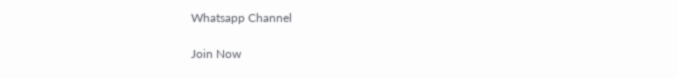Whatsapp Channel

Join Now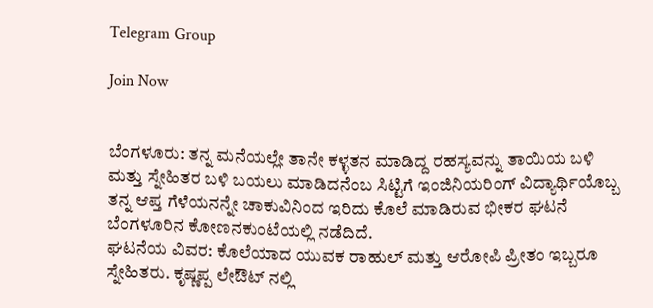Telegram Group

Join Now


ಬೆಂಗಳೂರು: ತನ್ನ ಮನೆಯಲ್ಲೇ ತಾನೇ ಕಳ್ಳತನ ಮಾಡಿದ್ದ ರಹಸ್ಯವನ್ನು ತಾಯಿಯ ಬಳಿ ಮತ್ತು ಸ್ನೇಹಿತರ ಬಳಿ ಬಯಲು ಮಾಡಿದನೆಂಬ ಸಿಟ್ಟಿಗೆ ಇಂಜಿನಿಯರಿಂಗ್ ವಿದ್ಯಾರ್ಥಿಯೊಬ್ಬ ತನ್ನ ಆಪ್ತ ಗೆಳೆಯನನ್ನೇ ಚಾಕುವಿನಿಂದ ಇರಿದು ಕೊಲೆ ಮಾಡಿರುವ ಭೀಕರ ಘಟನೆ ಬೆಂಗಳೂರಿನ ಕೋಣನಕುಂಟೆಯಲ್ಲಿ ನಡೆದಿದೆ.
ಘಟನೆಯ ವಿವರ: ಕೊಲೆಯಾದ ಯುವಕ ರಾಹುಲ್ ಮತ್ತು ಆರೋಪಿ ಪ್ರೀತಂ ಇಬ್ಬರೂ ಸ್ನೇಹಿತರು. ಕೃಷ್ಣಪ್ಪ ಲೇಔಟ್ ನಲ್ಲಿ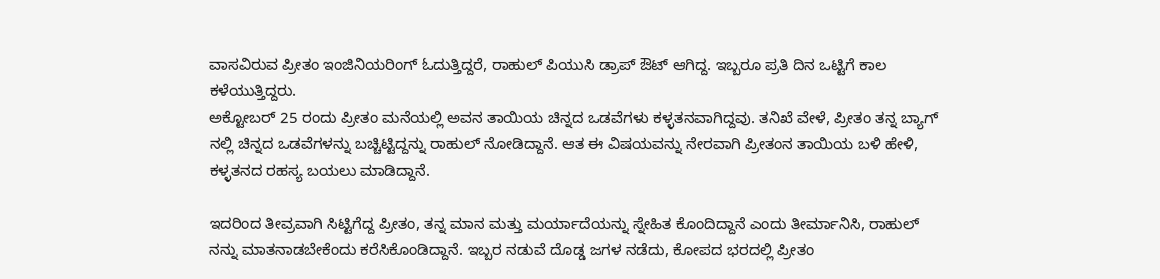ವಾಸವಿರುವ ಪ್ರೀತಂ ಇಂಜಿನಿಯರಿಂಗ್ ಓದುತ್ತಿದ್ದರೆ, ರಾಹುಲ್ ಪಿಯುಸಿ ಡ್ರಾಪ್ ಔಟ್ ಆಗಿದ್ದ. ಇಬ್ಬರೂ ಪ್ರತಿ ದಿನ ಒಟ್ಟಿಗೆ ಕಾಲ ಕಳೆಯುತ್ತಿದ್ದರು.
ಅಕ್ಟೋಬರ್ 25 ರಂದು ಪ್ರೀತಂ ಮನೆಯಲ್ಲಿ ಅವನ ತಾಯಿಯ ಚಿನ್ನದ ಒಡವೆಗಳು ಕಳ್ಳತನವಾಗಿದ್ದವು. ತನಿಖೆ ವೇಳೆ, ಪ್ರೀತಂ ತನ್ನ ಬ್ಯಾಗ್ ನಲ್ಲಿ ಚಿನ್ನದ ಒಡವೆಗಳನ್ನು ಬಚ್ಚಿಟ್ಟಿದ್ದನ್ನು ರಾಹುಲ್ ನೋಡಿದ್ದಾನೆ. ಆತ ಈ ವಿಷಯವನ್ನು ನೇರವಾಗಿ ಪ್ರೀತಂನ ತಾಯಿಯ ಬಳಿ ಹೇಳಿ, ಕಳ್ಳತನದ ರಹಸ್ಯ ಬಯಲು ಮಾಡಿದ್ದಾನೆ.

ಇದರಿಂದ ತೀವ್ರವಾಗಿ ಸಿಟ್ಟಿಗೆದ್ದ ಪ್ರೀತಂ, ತನ್ನ ಮಾನ ಮತ್ತು ಮರ್ಯಾದೆಯನ್ನು ಸ್ನೇಹಿತ ಕೊಂದಿದ್ದಾನೆ ಎಂದು ತೀರ್ಮಾನಿಸಿ, ರಾಹುಲ್ ನನ್ನು ಮಾತನಾಡಬೇಕೆಂದು ಕರೆಸಿಕೊಂಡಿದ್ದಾನೆ. ಇಬ್ಬರ ನಡುವೆ ದೊಡ್ಡ ಜಗಳ ನಡೆದು, ಕೋಪದ ಭರದಲ್ಲಿ ಪ್ರೀತಂ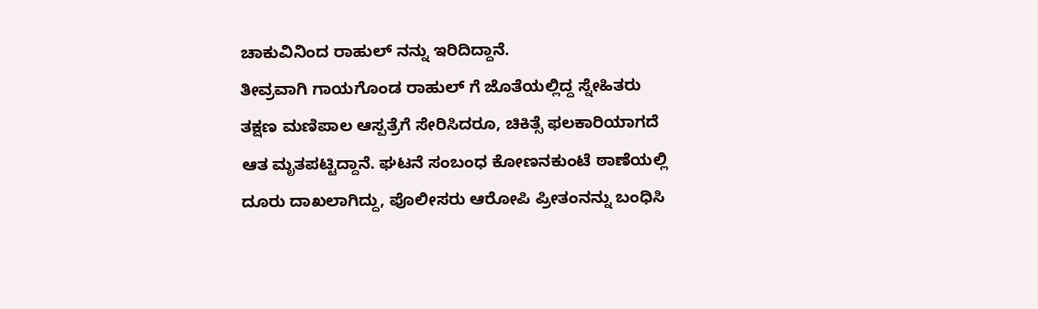ಚಾಕುವಿನಿಂದ ರಾಹುಲ್ ನನ್ನು ಇರಿದಿದ್ದಾನೆ.
ತೀವ್ರವಾಗಿ ಗಾಯಗೊಂಡ ರಾಹುಲ್ ಗೆ ಜೊತೆಯಲ್ಲಿದ್ದ ಸ್ನೇಹಿತರು ತಕ್ಷಣ ಮಣಿಪಾಲ ಆಸ್ಪತ್ರೆಗೆ ಸೇರಿಸಿದರೂ, ಚಿಕಿತ್ಸೆ ಫಲಕಾರಿಯಾಗದೆ ಆತ ಮೃತಪಟ್ಟಿದ್ದಾನೆ. ಘಟನೆ ಸಂಬಂಧ ಕೋಣನಕುಂಟೆ ಠಾಣೆಯಲ್ಲಿ ದೂರು ದಾಖಲಾಗಿದ್ದು, ಪೊಲೀಸರು ಆರೋಪಿ ಪ್ರೀತಂನನ್ನು ಬಂಧಿಸಿ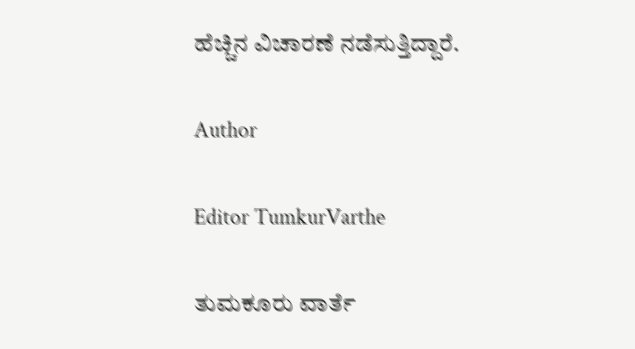ಹೆಚ್ಚಿನ ವಿಚಾರಣೆ ನಡೆಸುತ್ತಿದ್ದಾರೆ.

Author

Editor TumkurVarthe

ತುಮಕೂರು ವಾರ್ತೆ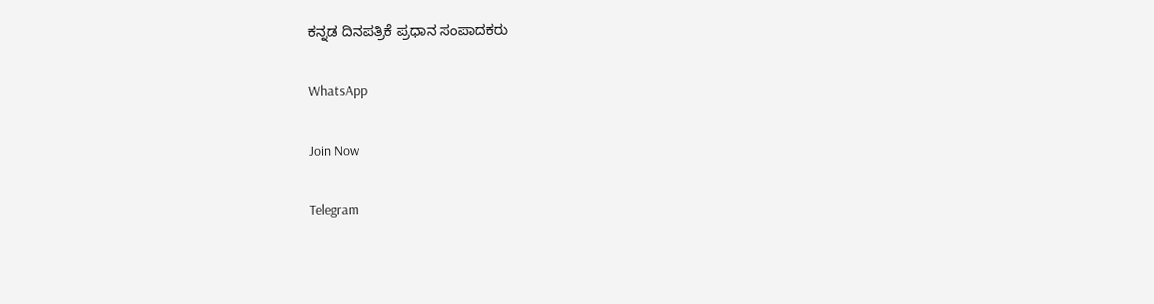ಕನ್ನಡ ದಿನಪತ್ರಿಕೆ ಪ್ರಧಾನ ಸಂಪಾದಕರು

WhatsApp

Join Now

Telegram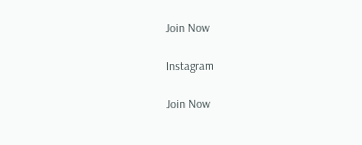Join Now

Instagram

Join Now